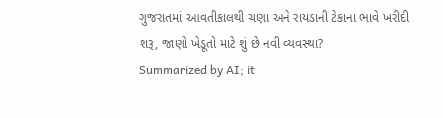ગુજરાતમાં આવતીકાલથી ચણા અને રાયડાની ટેકાના ભાવે ખરીદી શરૂ, જાણો ખેડૂતો માટે શું છે નવી વ્યવસ્થા?
Summarized by AI; it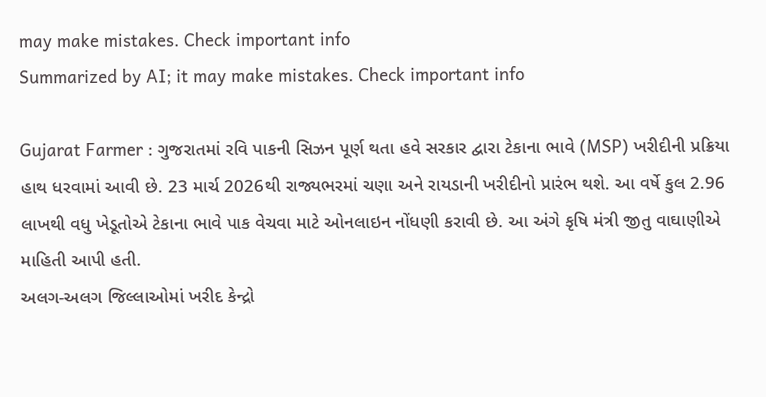may make mistakes. Check important info
Summarized by AI; it may make mistakes. Check important info

Gujarat Farmer : ગુજરાતમાં રવિ પાકની સિઝન પૂર્ણ થતા હવે સરકાર દ્વારા ટેકાના ભાવે (MSP) ખરીદીની પ્રક્રિયા હાથ ધરવામાં આવી છે. 23 માર્ચ 2026થી રાજ્યભરમાં ચણા અને રાયડાની ખરીદીનો પ્રારંભ થશે. આ વર્ષે કુલ 2.96 લાખથી વધુ ખેડૂતોએ ટેકાના ભાવે પાક વેચવા માટે ઓનલાઇન નોંધણી કરાવી છે. આ અંગે કૃષિ મંત્રી જીતુ વાઘાણીએ માહિતી આપી હતી.
અલગ-અલગ જિલ્લાઓમાં ખરીદ કેન્દ્રો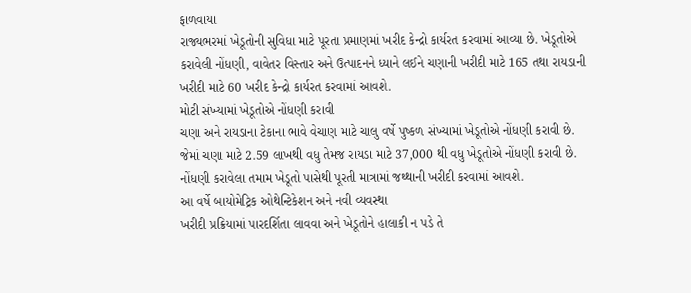ફાળવાયા
રાજ્યભરમાં ખેડૂતોની સુવિધા માટે પૂરતા પ્રમાણમાં ખરીદ કેન્દ્રો કાર્યરત કરવામાં આવ્યા છે. ખેડૂતોએ કરાવેલી નોંધણી, વાવેતર વિસ્તાર અને ઉત્પાદનને ધ્યાને લઈને ચણાની ખરીદી માટે 165 તથા રાયડાની ખરીદી માટે 60 ખરીદ કેન્દ્રો કાર્યરત કરવામાં આવશે.
મોટી સંખ્યામાં ખેડૂતોએ નોંધણી કરાવી
ચણા અને રાયડાના ટેકાના ભાવે વેચાણ માટે ચાલુ વર્ષે પુષ્કળ સંખ્યામાં ખેડૂતોએ નોંધણી કરાવી છે. જેમાં ચણા માટે 2.59 લાખથી વધુ તેમજ રાયડા માટે 37,000 થી વધુ ખેડૂતોએ નોંધણી કરાવી છે. નોંધણી કરાવેલા તમામ ખેડૂતો પાસેથી પૂરતી માત્રામાં જથ્થાની ખરીદી કરવામાં આવશે.
આ વર્ષે બાયોમેટ્રિક ઓથેન્ટિકેશન અને નવી વ્યવસ્થા
ખરીદી પ્રક્રિયામાં પારદર્શિતા લાવવા અને ખેડૂતોને હાલાકી ન પડે તે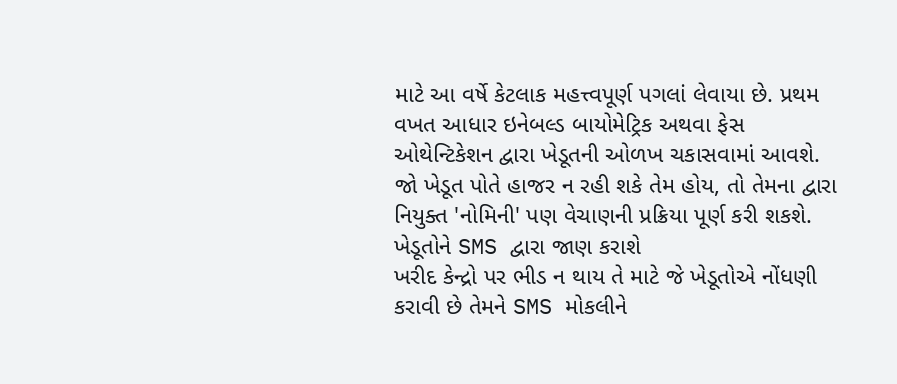માટે આ વર્ષે કેટલાક મહત્ત્વપૂર્ણ પગલાં લેવાયા છે. પ્રથમ વખત આધાર ઇનેબલ્ડ બાયોમેટ્રિક અથવા ફેસ ઓથેન્ટિકેશન દ્વારા ખેડૂતની ઓળખ ચકાસવામાં આવશે. જો ખેડૂત પોતે હાજર ન રહી શકે તેમ હોય, તો તેમના દ્વારા નિયુક્ત 'નોમિની' પણ વેચાણની પ્રક્રિયા પૂર્ણ કરી શકશે.
ખેડૂતોને SMS દ્વારા જાણ કરાશે
ખરીદ કેન્દ્રો પર ભીડ ન થાય તે માટે જે ખેડૂતોએ નોંધણી કરાવી છે તેમને SMS મોકલીને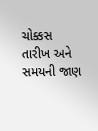ચોક્કસ તારીખ અને સમયની જાણ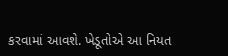કરવામાં આવશે. ખેડૂતોએ આ નિયત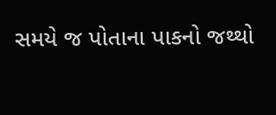સમયે જ પોતાના પાકનો જથ્થો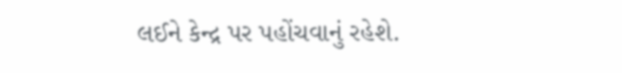લઈને કેન્દ્ર પર પહોંચવાનું રહેશે.